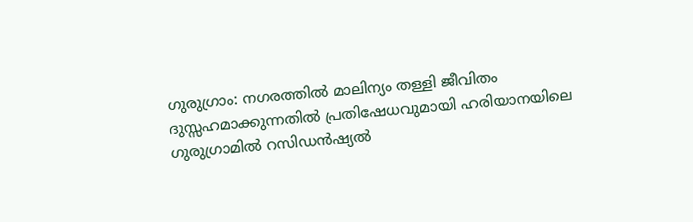ഗുരുഗ്രാം: നഗരത്തില്‍ മാലിന്യം തള്ളി ജീവിതം ദുസ്സഹമാക്കുന്നതില്‍ പ്രതിഷേധവുമായി ഹരിയാനയിലെ ഗുരുഗ്രാമില്‍ റസിഡന്‍ഷ്യല്‍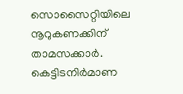സൊസൈറ്റിയിലെ നൂറുകണക്കിന് താമസക്കാര്‍. കെട്ടിടനിര്‍മാണ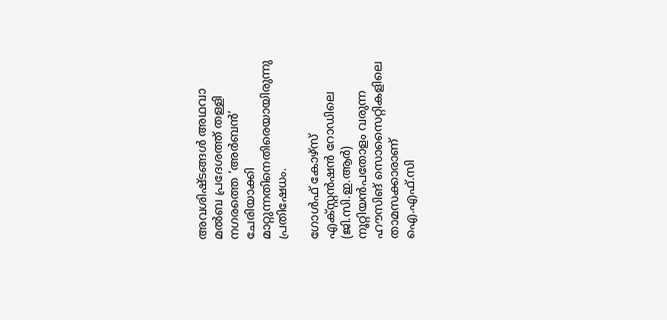അവശിഷ്ടങ്ങള്‍ അഥവാ മല്‍ബ പ്രദേശത്ത് തള്ളി നഗരത്തെ ‘അര്‍ബന്‍’ ചേരിയാക്കി മാറ്റുന്നതിനെതിരെയായിരുന്നു പ്രതിഷേധം.

ഗോള്‍ഫ് കോഴ്‌സ് എക്‌സ്റ്റന്‍ഷന്‍ റോഡിലെ (ജി.സി.ഇ.ആര്‍) നൂറ്റിയന്‍പതോളം വരുന്ന ഹൗസിങ് സൊസൈറ്റികളിലെ താമസക്കാരാണ് ഐ.എഫ്.സി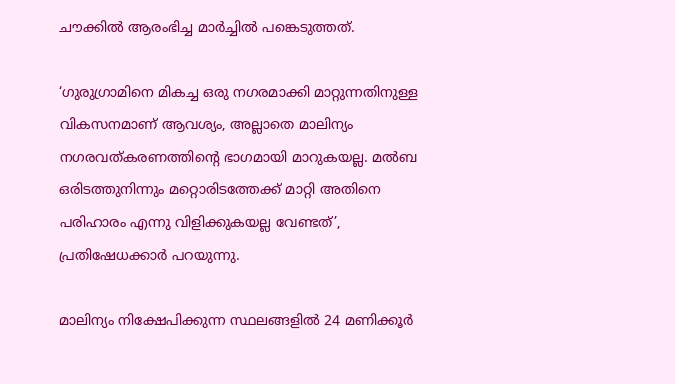ചൗക്കില്‍ ആരംഭിച്ച മാര്‍ച്ചില്‍ പങ്കെടുത്തത്.

‘ഗുരുഗ്രാമിനെ മികച്ച ഒരു നഗരമാക്കി മാറ്റുന്നതിനുള്ള വികസനമാണ് ആവശ്യം, അല്ലാതെ മാലിന്യം നഗരവത്കരണത്തിന്റെ ഭാഗമായി മാറുകയല്ല. മല്‍ബ ഒരിടത്തുനിന്നും മറ്റൊരിടത്തേക്ക് മാറ്റി അതിനെ പരിഹാരം എന്നു വിളിക്കുകയല്ല വേണ്ടത്’, പ്രതിഷേധക്കാര്‍ പറയുന്നു.

മാലിന്യം നിക്ഷേപിക്കുന്ന സ്ഥലങ്ങളില്‍ 24 മണിക്കൂര്‍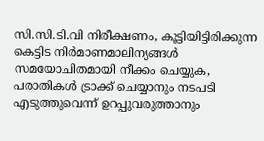സി.സി.ടി.വി നിരീക്ഷണം, കൂട്ടിയിട്ടിരിക്കുന്ന കെട്ടിട നിര്‍മാണമാലിന്യങ്ങള്‍ സമയോചിതമായി നീക്കം ചെയ്യുക, പരാതികള്‍ ട്രാക്ക് ചെയ്യാനും നടപടി എടുത്തുവെന്ന് ഉറപ്പുവരുത്താനും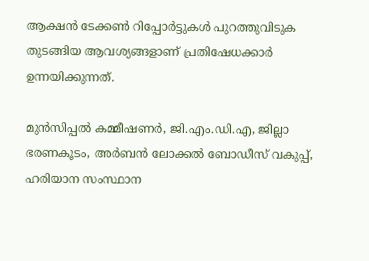ആക്ഷന്‍ ടേക്കണ്‍ റിപ്പോര്‍ട്ടുകള്‍ പുറത്തുവിടുക തുടങ്ങിയ ആവശ്യങ്ങളാണ് പ്രതിഷേധക്കാര്‍ ഉന്നയിക്കുന്നത്.

മുന്‍സിപ്പല്‍ കമ്മീഷണര്‍, ജി.എം.ഡി.എ, ജില്ലാ ഭരണകൂടം, അര്‍ബന്‍ ലോക്കല്‍ ബോഡീസ് വകുപ്പ്, ഹരിയാന സംസ്ഥാന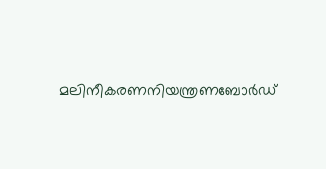മലിനീകരണനിയന്ത്രണബോര്‍ഡ്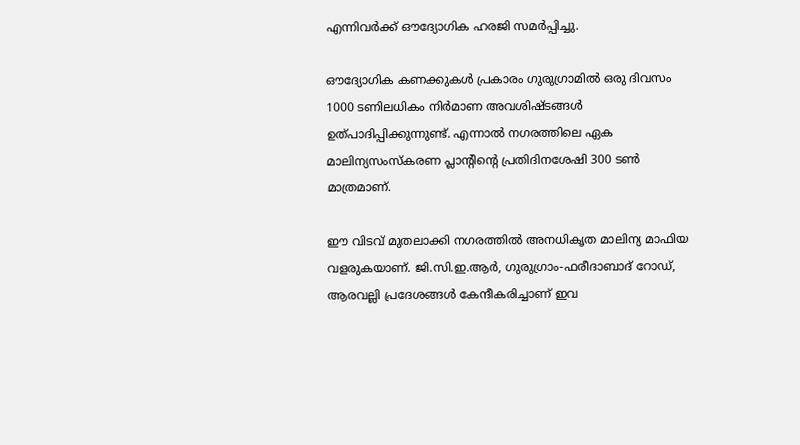എന്നിവര്‍ക്ക് ഔദ്യോഗിക ഹരജി സമര്‍പ്പിച്ചു.

ഔദ്യോഗിക കണക്കുകള്‍ പ്രകാരം ഗുരുഗ്രാമില്‍ ഒരു ദിവസം 1000 ടണിലധികം നിര്‍മാണ അവശിഷ്ടങ്ങള്‍ ഉത്പാദിപ്പിക്കുന്നുണ്ട്. എന്നാല്‍ നഗരത്തിലെ ഏക മാലിന്യസംസ്‌കരണ പ്ലാന്റിന്റെ പ്രതിദിനശേഷി 300 ടണ്‍ മാത്രമാണ്.

ഈ വിടവ് മുതലാക്കി നഗരത്തില്‍ അനധികൃത മാലിന്യ മാഫിയ വളരുകയാണ്. ജി.സി.ഇ.ആര്‍, ഗുരുഗ്രാം-ഫരീദാബാദ് റോഡ്, ആരവല്ലി പ്രദേശങ്ങള്‍ കേന്ദീകരിച്ചാണ് ഇവ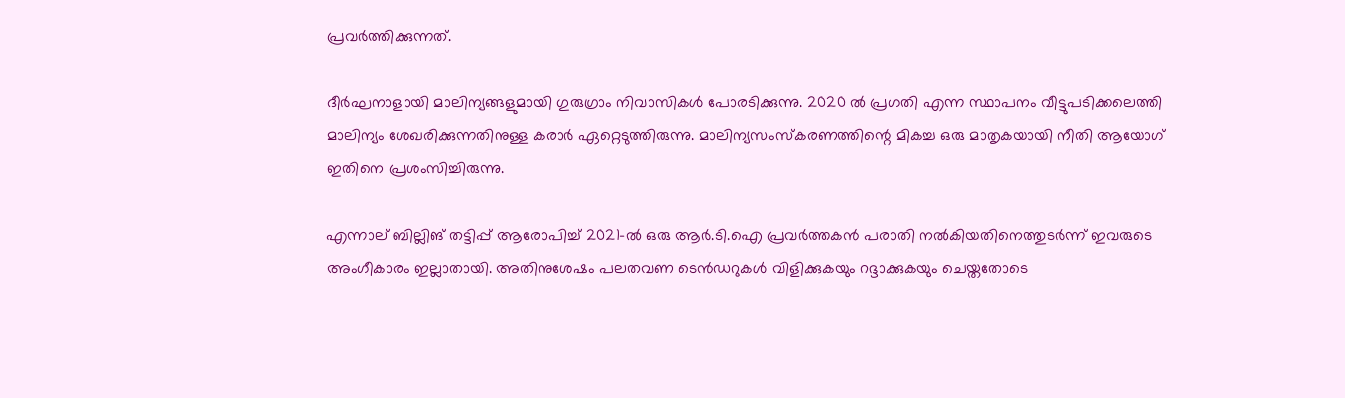പ്രവര്‍ത്തിക്കുന്നത്.

ദീര്‍ഘനാളായി മാലിന്യങ്ങളുമായി ഗുരുഗ്രാം നിവാസികള്‍ പോരടിക്കുന്നു. 2020 ല്‍ പ്രഗതി എന്ന സ്ഥാപനം വീട്ടുപടിക്കലെത്തി മാലിന്യം ശേഖരിക്കുന്നതിനുള്ള കരാര്‍ ഏറ്റെടുത്തിരുന്നു. മാലിന്യസംസ്‌കരണത്തിന്റെ മികച്ച ഒരു മാതൃകയായി നീതി ആയോഗ് ഇതിനെ പ്രശംസിച്ചിരുന്നു.

എന്നാല് ബില്ലിങ് തട്ടിപ്പ് ആരോപിച്ച് 2021-ല്‍ ഒരു ആര്‍.ടി.ഐ പ്രവര്‍ത്തകന്‍ പരാതി നല്‍കിയതിനെത്തുടര്‍ന്ന് ഇവരുടെ അംഗീകാരം ഇല്ലാതായി. അതിനുശേഷം പലതവണ ടെന്‍ഡറുകള്‍ വിളിക്കുകയും റദ്ദാക്കുകയും ചെയ്തതോടെ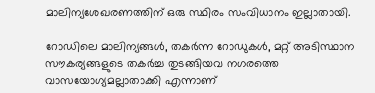മാലിന്യശേഖരണത്തിന് ഒരു സ്ഥിരം സംവിധാനം ഇല്ലാതായി.

റോഡിലെ മാലിന്യങ്ങള്‍, തകര്‍ന്ന റോഡുകള്‍, മറ്റ് അടിസ്ഥാന സൗകര്യങ്ങളുടെ തകര്‍ച്ച തുടങ്ങിയവ നഗരത്തെ വാസയോഗ്യമല്ലാതാക്കി എന്നാണ്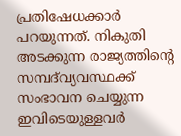പ്രതിഷേധക്കാര്‍ പറയുന്നത്. നികുതി അടക്കുന്ന രാജ്യത്തിന്റെ സമ്പദ്‌വ്യവസ്ഥക്ക് സംഭാവന ചെയ്യുന്ന ഇവിടെയുള്ളവര്‍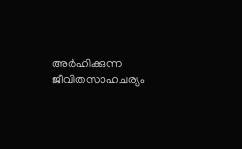അര്‍ഹിക്കുന്ന ജീവിതസാഹചര്യം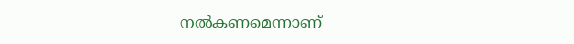നല്‍കണമെന്നാണ്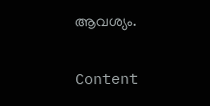ആവശ്യം.

Content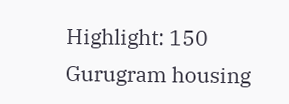Highlight: 150 Gurugram housing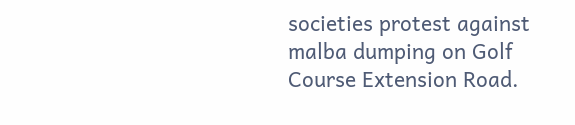societies protest against malba dumping on Golf Course Extension Road.